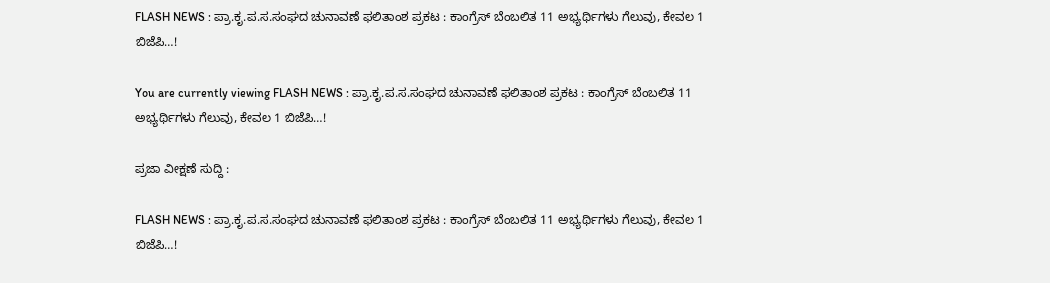FLASH NEWS : ಪ್ರಾ.ಕೃ.ಪ.ಸ.ಸಂಘದ ಚುನಾವಣೆ ಫಲಿತಾಂಶ ಪ್ರಕಟ : ಕಾಂಗ್ರೆಸ್ ಬೆಂಬಲಿತ 11 ಅಭ್ಯರ್ಥಿಗಳು ಗೆಲುವು, ಕೇವಲ 1 ಬಿಜೆಪಿ…!

You are currently viewing FLASH NEWS : ಪ್ರಾ.ಕೃ.ಪ.ಸ.ಸಂಘದ ಚುನಾವಣೆ ಫಲಿತಾಂಶ ಪ್ರಕಟ : ಕಾಂಗ್ರೆಸ್ ಬೆಂಬಲಿತ 11 ಅಭ್ಯರ್ಥಿಗಳು ಗೆಲುವು, ಕೇವಲ 1 ಬಿಜೆಪಿ…!

ಪ್ರಜಾ ವೀಕ್ಷಣೆ ಸುದ್ದಿ :

FLASH NEWS : ಪ್ರಾ.ಕೃ.ಪ.ಸ.ಸಂಘದ ಚುನಾವಣೆ ಫಲಿತಾಂಶ ಪ್ರಕಟ : ಕಾಂಗ್ರೆಸ್ ಬೆಂಬಲಿತ 11 ಅಭ್ಯರ್ಥಿಗಳು ಗೆಲುವು, ಕೇವಲ 1 ಬಿಜೆಪಿ…!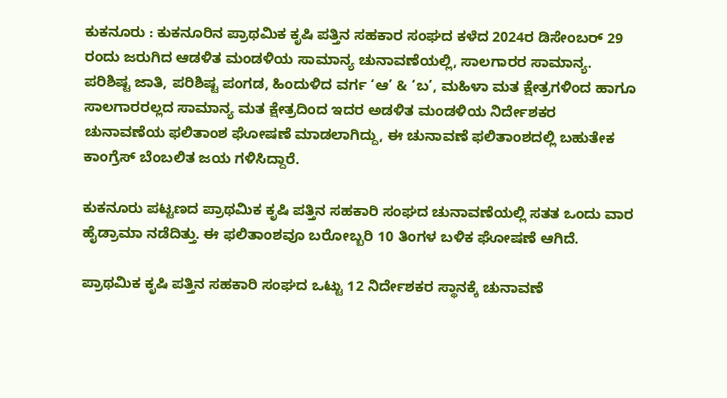ಕುಕನೂರು : ಕುಕನೂರಿನ ಪ್ರಾಥಮಿಕ ಕೃಷಿ ಪತ್ತಿನ ಸಹಕಾರ ಸಂಘದ ಕಳೆದ 2024ರ ಡಿಸೇಂಬರ್ 29 ರಂದು ಜರುಗಿದ ಆಡಳಿತ ಮಂಡಳಿಯ ಸಾಮಾನ್ಯ ಚುನಾವಣೆಯಲ್ಲಿ, ಸಾಲಗಾರರ ಸಾಮಾನ್ಯ. ಪರಿಶಿಷ್ಟ ಜಾತಿ, ಪರಿಶಿಷ್ಟ ಪಂಗಡ, ಹಿಂದುಳಿದ ವರ್ಗ ‘ಆ’ & ‘ಬ’, ಮಹಿಳಾ ಮತ ಕ್ಷೇತ್ರಗಳಿಂದ ಹಾಗೂ ಸಾಲಗಾರರಲ್ಲದ ಸಾಮಾನ್ಯ ಮತ ಕ್ಷೇತ್ರದಿಂದ ಇದರ ಅಡಳಿತ ಮಂಡಳಿಯ ನಿರ್ದೇಶಕರ ಚುನಾವಣೆಯ ಫಲಿತಾಂಶ ಘೋಷಣೆ ಮಾಡಲಾಗಿದ್ದು, ಈ ಚುನಾವಣೆ ಫಲಿತಾಂಶದಲ್ಲಿ ಬಹುತೇಕ ಕಾಂಗ್ರೆಸ್ ಬೆಂಬಲಿತ ಜಯ ಗಳಿಸಿದ್ದಾರೆ.

ಕುಕನೂರು ಪಟ್ಟಣದ ಪ್ರಾಥಮಿಕ ಕೃಷಿ ಪತ್ತಿನ ಸಹಕಾರಿ ಸಂಘದ ಚುನಾವಣೆಯಲ್ಲಿ ಸತತ ಒಂದು ವಾರ ಹೈಡ್ರಾಮಾ ನಡೆದಿತ್ತು. ಈ ಫಲಿತಾಂಶವೂ ಬರೋಬ್ಬರಿ 10 ತಿಂಗಳ ಬಳಿಕ ಘೋಷಣೆ ಆಗಿದೆ.

ಪ್ರಾಥಮಿಕ ಕೃಷಿ ಪತ್ತಿನ ಸಹಕಾರಿ ಸಂಘದ ಒಟ್ಟು 12 ನಿರ್ದೇಶಕರ ಸ್ಥಾನಕ್ಕೆ ಚುನಾವಣೆ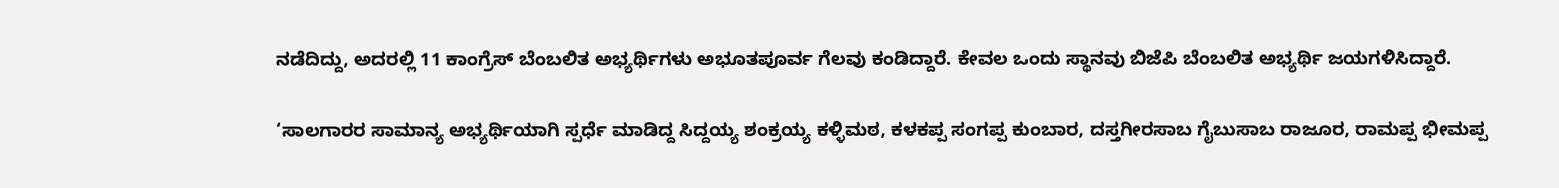ನಡೆದಿದ್ದು, ಅದರಲ್ಲಿ 11 ಕಾಂಗ್ರೆಸ್ ಬೆಂಬಲಿತ ಅಭ್ಯರ್ಥಿಗಳು ಅಭೂತಪೂರ್ವ ಗೆಲವು ಕಂಡಿದ್ದಾರೆ. ಕೇವಲ ಒಂದು ಸ್ಥಾನವು ಬಿಜೆಪಿ ಬೆಂಬಲಿತ ಅಭ್ಯರ್ಥಿ ಜಯಗಳಿಸಿದ್ದಾರೆ.

‘ಸಾಲಗಾರರ ಸಾಮಾನ್ಯ ಅಭ್ಯರ್ಥಿಯಾಗಿ ಸ್ಪರ್ಧೆ ಮಾಡಿದ್ದ ಸಿದ್ದಯ್ಯ ಶಂಕ್ರಯ್ಯ ಕಳ್ಳಿಮಠ, ಕಳಕಪ್ಪ ಸಂಗಪ್ಪ ಕುಂಬಾರ, ದಸ್ತಗೀರಸಾಬ ಗೈಬುಸಾಬ ರಾಜೂರ, ರಾಮಪ್ಪ ಭೀಮಪ್ಪ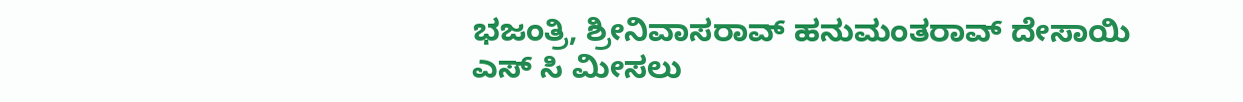ಭಜಂತ್ರಿ, ಶ್ರೀನಿವಾಸರಾವ್ ಹನುಮಂತರಾವ್ ದೇಸಾಯಿ
ಎಸ್ ಸಿ ಮೀಸಲು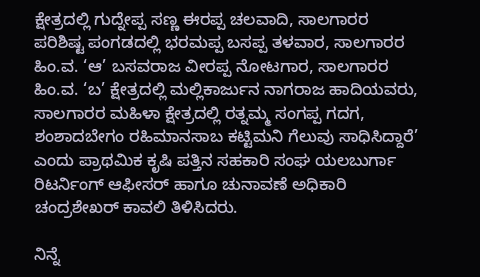ಕ್ಷೇತ್ರದಲ್ಲಿ ಗುದ್ನೇಪ್ಪ ಸಣ್ಣ ಈರಪ್ಪ ಚಲವಾದಿ, ಸಾಲಗಾರರ ಪರಿಶಿಷ್ಟ ಪಂಗಡದಲ್ಲಿ ಭರಮಪ್ಪ ಬಸಪ್ಪ ತಳವಾರ, ಸಾಲಗಾರರ ಹಿಂ.ವ. ‘ಆ’ ಬಸವರಾಜ ವೀರಪ್ಪ ನೋಟಗಾರ, ಸಾಲಗಾರರ ಹಿಂ.ವ. ‘ಬ’ ಕ್ಷೇತ್ರದಲ್ಲಿ ಮಲ್ಲಿಕಾರ್ಜುನ ನಾಗರಾಜ ಹಾದಿಯವರು, ಸಾಲಗಾರರ ಮಹಿಳಾ ಕ್ಷೇತ್ರದಲ್ಲಿ ರತ್ನಮ್ಮ ಸಂಗಪ್ಪ ಗದಗ, ಶಂಶಾದಬೇಗಂ ರಹಿಮಾನಸಾಬ ಕಟ್ಟಿಮನಿ ಗೆಲುವು ಸಾಧಿಸಿದ್ದಾರೆ’ ಎಂದು ಪ್ರಾಥಮಿಕ ಕೃಷಿ ಪತ್ತಿನ ಸಹಕಾರಿ ಸಂಘ ಯಲಬುರ್ಗಾ ರಿಟರ್ನಿಂಗ್ ಆಫೀಸರ್ ಹಾಗೂ ಚುನಾವಣೆ ಅಧಿಕಾರಿ ಚಂದ್ರಶೇಖರ್ ಕಾವಲಿ ತಿಳಿಸಿದರು.

ನಿನ್ನೆ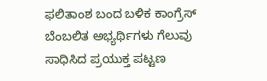ಫಲಿತಾಂಶ ಬಂದ ಬಳಿಕ ಕಾಂಗ್ರೆಸ್‌ ಬೆಂಬಲಿತ ಅಭ್ಯರ್ಥಿಗಳು ಗೆಲುವು ಸಾಧಿಸಿದ ಪ್ರಯುಕ್ತ ಪಟ್ಟಣ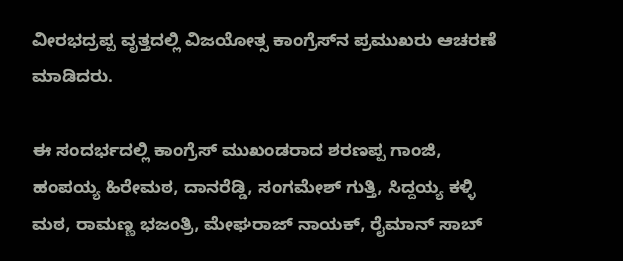ವೀರಭದ್ರಪ್ಪ ವೃತ್ತದಲ್ಲಿ ವಿಜಯೋತ್ಸ ಕಾಂಗ್ರೆಸ್‌ನ ಪ್ರಮುಖರು ಆಚರಣೆ ಮಾಡಿದರು.

ಈ ಸಂದರ್ಭದಲ್ಲಿ ಕಾಂಗ್ರೆಸ್ ಮುಖಂಡರಾದ ಶರಣಪ್ಪ ಗಾಂಜಿ, ಹಂಪಯ್ಯ ಹಿರೇಮಠ, ದಾನರೆಡ್ಡಿ, ಸಂಗಮೇಶ್ ಗುತ್ತಿ, ಸಿದ್ದಯ್ಯ ಕಳ್ಳಿ ಮಠ, ರಾಮಣ್ಣ ಭಜಂತ್ರಿ, ಮೇಘರಾಜ್ ನಾಯಕ್, ರೈಮಾನ್ ಸಾಬ್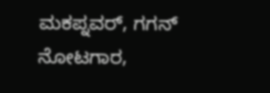ಮಕಪ್ನವರ್, ಗಗನ್ ನೋಟಗಾರ,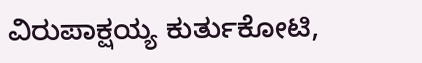ವಿರುಪಾಕ್ಷಯ್ಯ ಕುರ್ತುಕೋಟಿ,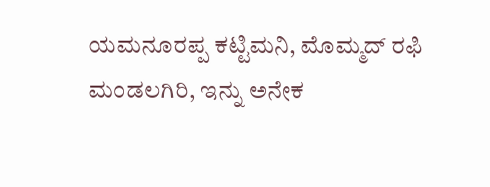ಯಮನೂರಪ್ಪ ಕಟ್ಟಿಮನಿ, ಮೊಮ್ಮದ್ ರಫಿ ಮಂಡಲಗಿರಿ, ಇನ್ನು ಅನೇಕ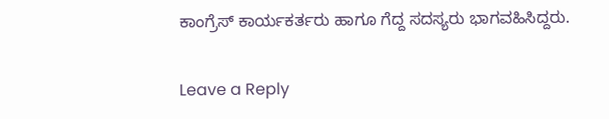ಕಾಂಗ್ರೆಸ್ ಕಾರ್ಯಕರ್ತರು ಹಾಗೂ ಗೆದ್ದ ಸದಸ್ಯರು ಭಾಗವಹಿಸಿದ್ದರು.

Leave a Reply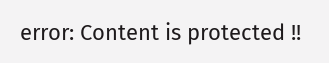error: Content is protected !!